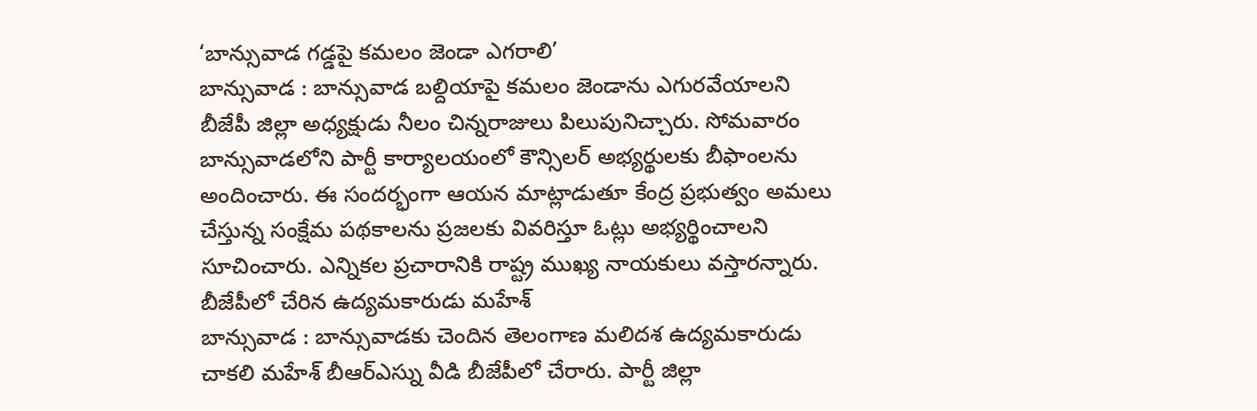‘బాన్సువాడ గడ్డపై కమలం జెండా ఎగరాలి’
బాన్సువాడ : బాన్సువాడ బల్దియాపై కమలం జెండాను ఎగురవేయాలని బీజేపీ జిల్లా అధ్యక్షుడు నీలం చిన్నరాజులు పిలుపునిచ్చారు. సోమవారం బాన్సువాడలోని పార్టీ కార్యాలయంలో కౌన్సిలర్ అభ్యర్థులకు బీఫాంలను అందించారు. ఈ సందర్భంగా ఆయన మాట్లాడుతూ కేంద్ర ప్రభుత్వం అమలు చేస్తున్న సంక్షేమ పథకాలను ప్రజలకు వివరిస్తూ ఓట్లు అభ్యర్థించాలని సూచించారు. ఎన్నికల ప్రచారానికి రాష్ట్ర ముఖ్య నాయకులు వస్తారన్నారు.
బీజేపీలో చేరిన ఉద్యమకారుడు మహేశ్
బాన్సువాడ : బాన్సువాడకు చెందిన తెలంగాణ మలిదశ ఉద్యమకారుడు చాకలి మహేశ్ బీఆర్ఎస్ను వీడి బీజేపీలో చేరారు. పార్టీ జిల్లా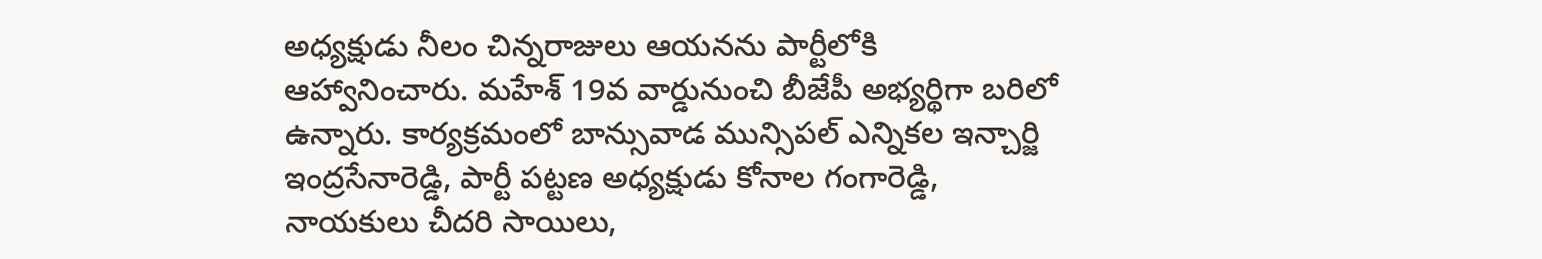అధ్యక్షుడు నీలం చిన్నరాజులు ఆయనను పార్టీలోకి ఆహ్వానించారు. మహేశ్ 19వ వార్డునుంచి బీజేపీ అభ్యర్థిగా బరిలో ఉన్నారు. కార్యక్రమంలో బాన్సువాడ మున్సిపల్ ఎన్నికల ఇన్చార్జి ఇంద్రసేనారెడ్డి, పార్టీ పట్టణ అధ్యక్షుడు కోనాల గంగారెడ్డి, నాయకులు చీదరి సాయిలు,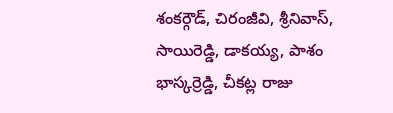శంకర్గౌడ్, చిరంజీవి, శ్రీనివాస్, సాయిరెడ్డి, డాకయ్య, పాశం భాస్కర్రెడ్డి, చీకట్ల రాజు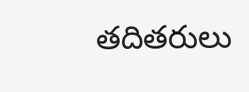తదితరులు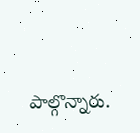పాల్గొన్నారు.